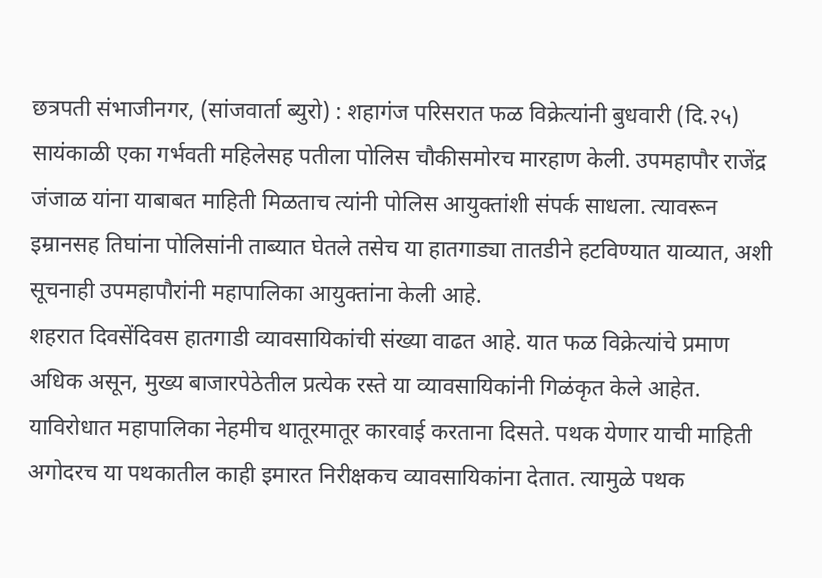छत्रपती संभाजीनगर, (सांजवार्ता ब्युरो) : शहागंज परिसरात फळ विक्रेत्यांनी बुधवारी (दि.२५) सायंकाळी एका गर्भवती महिलेसह पतीला पोलिस चौकीसमोरच मारहाण केली. उपमहापौर राजेंद्र जंजाळ यांना याबाबत माहिती मिळताच त्यांनी पोलिस आयुक्तांशी संपर्क साधला. त्यावरून इम्रानसह तिघांना पोलिसांनी ताब्यात घेतले तसेच या हातगाड्या तातडीने हटविण्यात याव्यात, अशी सूचनाही उपमहापौरांनी महापालिका आयुक्तांना केली आहे.
शहरात दिवसेंदिवस हातगाडी व्यावसायिकांची संख्या वाढत आहे. यात फळ विक्रेत्यांचे प्रमाण अधिक असून, मुख्य बाजारपेठेतील प्रत्येक रस्ते या व्यावसायिकांनी गिळंकृत केले आहेत. याविरोधात महापालिका नेहमीच थातूरमातूर कारवाई करताना दिसते. पथक येणार याची माहिती अगोदरच या पथकातील काही इमारत निरीक्षकच व्यावसायिकांना देतात. त्यामुळे पथक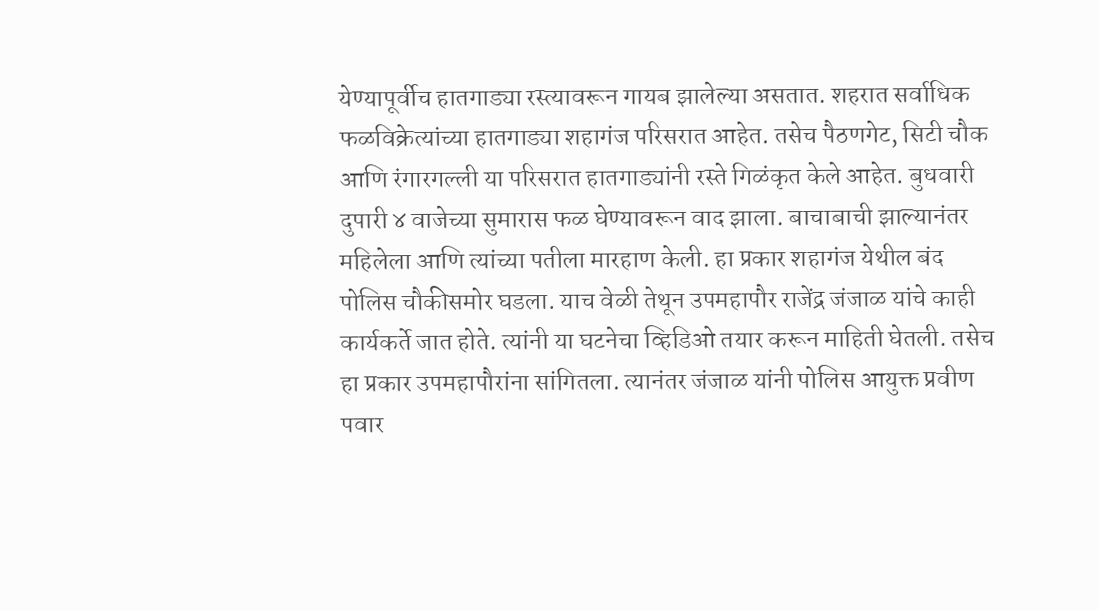येण्यापूर्वीच हातगाड्या रस्त्यावरून गायब झालेल्या असतात. शहरात सर्वाधिक फळविक्रेत्यांच्या हातगाड्या शहागंज परिसरात आहेत. तसेच पैठणगेट, सिटी चौक आणि रंगारगल्ली या परिसरात हातगाड्यांनी रस्ते गिळंकृत केले आहेत. बुधवारी दुपारी ४ वाजेच्या सुमारास फळ घेण्यावरून वाद झाला. बाचाबाची झाल्यानंतर महिलेला आणि त्यांच्या पतीला मारहाण केली. हा प्रकार शहागंज येथील बंद पोलिस चौकीसमोर घडला. याच वेळी तेथून उपमहापौर राजेंद्र जंजाळ यांचे काही कार्यकर्ते जात होते. त्यांनी या घटनेचा व्हिडिओ तयार करून माहिती घेतली. तसेच हा प्रकार उपमहापौरांना सांगितला. त्यानंतर जंजाळ यांनी पोलिस आयुक्त प्रवीण पवार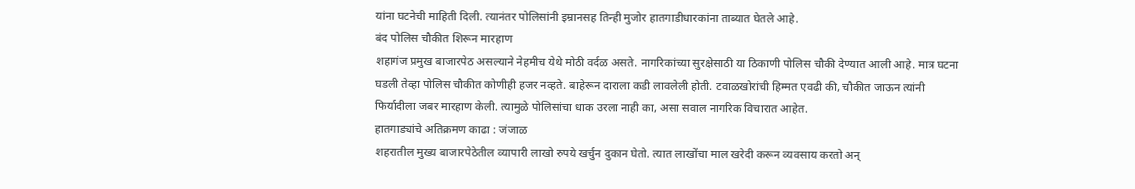यांना घटनेची माहिती दिली. त्यानंतर पोलिसांनी इम्रानसह तिन्ही मुजोर हातगाडीधारकांना ताब्यात घेतले आहे.
बंद पोलिस चौकीत शिरून मारहाण
शहागंज प्रमुख बाजारपेठ असल्याने नेहमीच येथे मोठी वर्दळ असते. नागरिकांच्या सुरक्षेसाठी या ठिकाणी पोलिस चौकी देण्यात आली आहे. मात्र घटना घडली तेव्हा पोलिस चौकीत कोणीही हजर नव्हते. बाहेरून दाराला कडी लावलेली होती. टवाळखोरांची हिम्मत एवढी की, चौकीत जाऊन त्यांनी फिर्यादीला जबर मारहाण केली. त्यामुळे पोलिसांचा धाक उरला नाही का, असा सवाल नागरिक विचारात आहेत.
हातगाड्यांचे अतिक्रमण काढा : जंजाळ
शहरातील मुख्य बाजारपेठेतील व्यापारी लाखो रुपये खर्चुन दुकान घेतो. त्यात लाखोंचा माल खरेदी करून व्यवसाय करतो अन्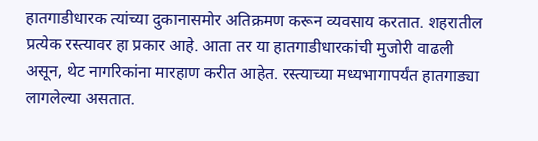हातगाडीधारक त्यांच्या दुकानासमोर अतिक्रमण करून व्यवसाय करतात. शहरातील प्रत्येक रस्त्यावर हा प्रकार आहे. आता तर या हातगाडीधारकांची मुजोरी वाढली असून, थेट नागरिकांना मारहाण करीत आहेत. रस्त्याच्या मध्यभागापर्यंत हातगाड्या लागलेल्या असतात.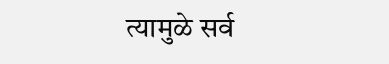त्यामुळे सर्व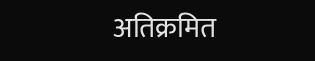अतिक्रमित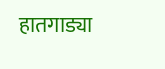हातगाड्या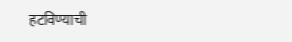हटविण्याची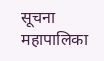सूचना महापालिका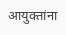आयुक्तांना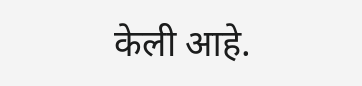केली आहे.